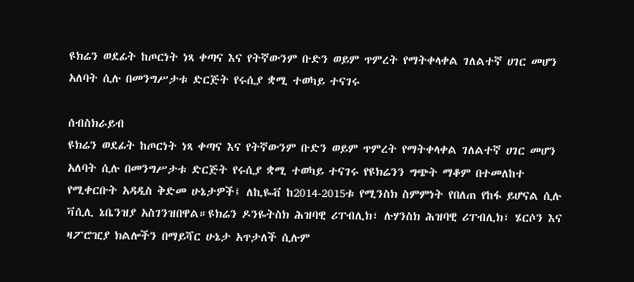ዩክሬን ወደፊት ከጦርነት ነጻ ቀጣና እና የትኛውንም ቡድን ወይም ጥምረት የማትቀላቀል ገለልተኛ ሀገር መሆን አለባት ሲሉ በመንግሥታቱ ድርጅት የሩሲያ ቋሚ ተወካይ ተናገሩ

ሰብስክራይብ
ዩክሬን ወደፊት ከጦርነት ነጻ ቀጣና እና የትኛውንም ቡድን ወይም ጥምረት የማትቀላቀል ገለልተኛ ሀገር መሆን አለባት ሲሉ በመንግሥታቱ ድርጅት የሩሲያ ቋሚ ተወካይ ተናገሩ የዩክሬንን ግጭት ማቆም በተመለከተ የሚቀርቡት አዳዲስ ቅድመ ሁኔታዎች፤ ለኪዬቭ ከ2014-2015ቱ የሚንስክ ስምምነት የበለጠ የከፋ ይሆናል ሲሉ ቫሲሊ ኔቤንዝያ አስገንዝበዋል።ዩክሬን ዶንዬትስክ ሕዝባዊ ሪፐብሊክ፣ ሉሃንስክ ሕዝባዊ ሪፐብሊክ፣ ሄርሶን እና ዛፖሮዢያ ክልሎችን በማይሻር ሁኔታ አጥታለች ሲሉም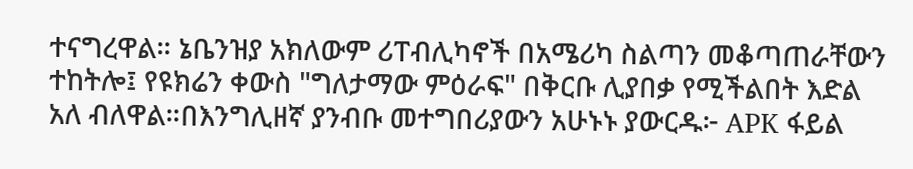ተናግረዋል። ኔቤንዝያ አክለውም ሪፐብሊካኖች በአሜሪካ ስልጣን መቆጣጠራቸውን ተከትሎ፤ የዩክሬን ቀውስ "ግለታማው ምዕራፍ" በቅርቡ ሊያበቃ የሚችልበት እድል አለ ብለዋል።በእንግሊዘኛ ያንብቡ መተግበሪያውን አሁኑኑ ያውርዱ፦ APK ፋይል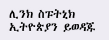ሊንክ ስፑትኒክ ኢትዮጵያን ይወዳጁ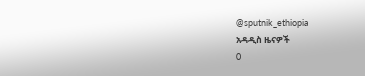@sputnik_ethiopia
አዳዲስ ዜናዎች
0